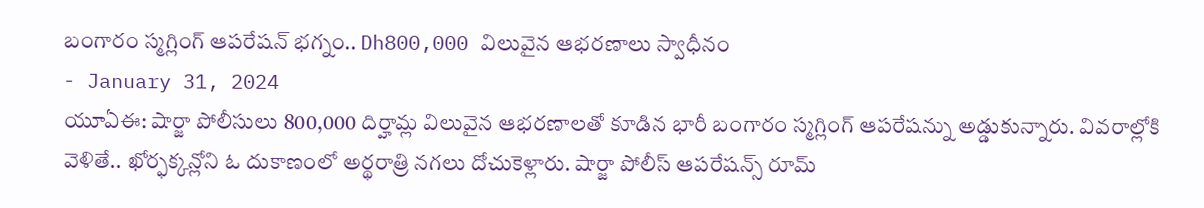బంగారం స్మగ్లింగ్ ఆపరేషన్ భగ్నం.. Dh800,000 విలువైన ఆభరణాలు స్వాధీనం
- January 31, 2024
యూఏఈ: షార్జా పోలీసులు 800,000 దిర్హామ్ల విలువైన ఆభరణాలతో కూడిన భారీ బంగారం స్మగ్లింగ్ ఆపరేషన్ను అడ్డుకున్నారు. వివరాల్లోకి వెళితే.. ఖోర్ఫక్కన్లోని ఓ దుకాణంలో అర్థరాత్రి నగలు దోచుకెళ్లారు. షార్జా పోలీస్ ఆపరేషన్స్ రూమ్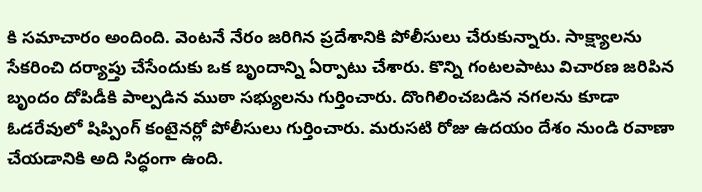కి సమాచారం అందింది. వెంటనే నేరం జరిగిన ప్రదేశానికి పోలీసులు చేరుకున్నారు. సాక్ష్యాలను సేకరించి దర్యాప్తు చేసేందుకు ఒక బృందాన్ని ఏర్పాటు చేశారు. కొన్ని గంటలపాటు విచారణ జరిపిన బృందం దోపిడీకి పాల్పడిన ముఠా సభ్యులను గుర్తించారు. దొంగిలించబడిన నగలను కూడా ఓడరేవులో షిప్పింగ్ కంటైనర్లో పోలీసులు గుర్తించారు. మరుసటి రోజు ఉదయం దేశం నుండి రవాణా చేయడానికి అది సిద్ధంగా ఉంది.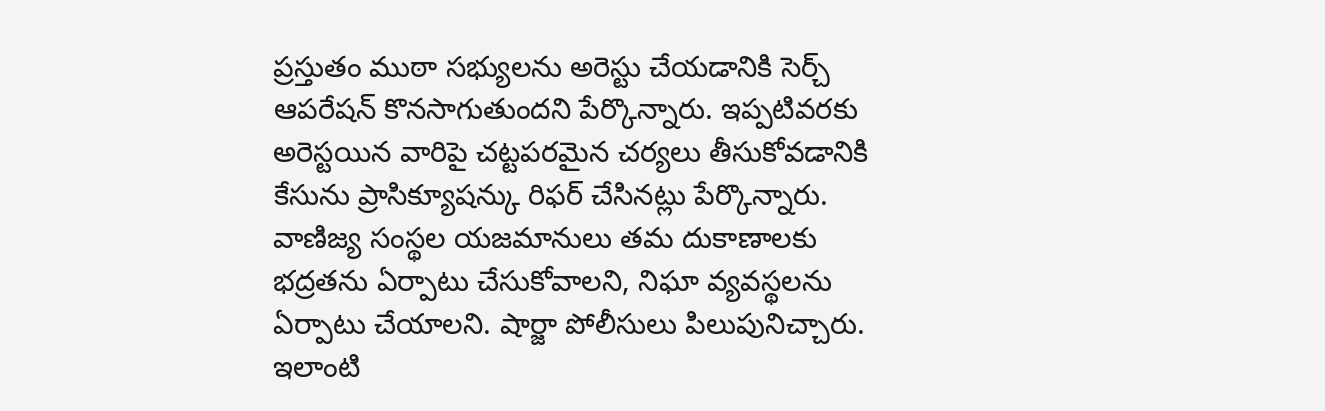ప్రస్తుతం ముఠా సభ్యులను అరెస్టు చేయడానికి సెర్చ్ ఆపరేషన్ కొనసాగుతుందని పేర్కొన్నారు. ఇప్పటివరకు అరెస్టయిన వారిపై చట్టపరమైన చర్యలు తీసుకోవడానికి కేసును ప్రాసిక్యూషన్కు రిఫర్ చేసినట్లు పేర్కొన్నారు. వాణిజ్య సంస్థల యజమానులు తమ దుకాణాలకు భద్రతను ఏర్పాటు చేసుకోవాలని, నిఘా వ్యవస్థలను ఏర్పాటు చేయాలని. షార్జా పోలీసులు పిలుపునిచ్చారు. ఇలాంటి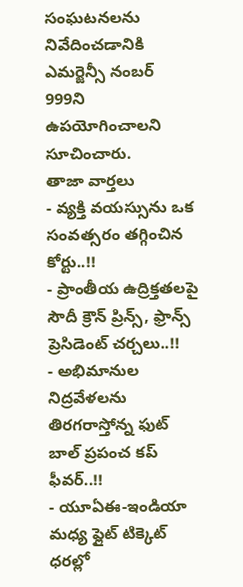సంఘటనలను నివేదించడానికి ఎమర్జెన్సీ నంబర్ 999ని ఉపయోగించాలని సూచించారు.
తాజా వార్తలు
- వ్యక్తి వయస్సును ఒక సంవత్సరం తగ్గించిన కోర్టు..!!
- ప్రాంతీయ ఉద్రిక్తతలపై సౌదీ క్రౌన్ ప్రిన్స్, ఫ్రాన్స్ ప్రెసిడెంట్ చర్చలు..!!
- అభిమానుల నిద్రవేళలను తిరగరాస్తోన్న ఫుట్ బాల్ ప్రపంచ కప్ ఫీవర్..!!
- యూఏఈ-ఇండియా మధ్య ఫ్లైట్ టిక్కెట్ ధరల్లో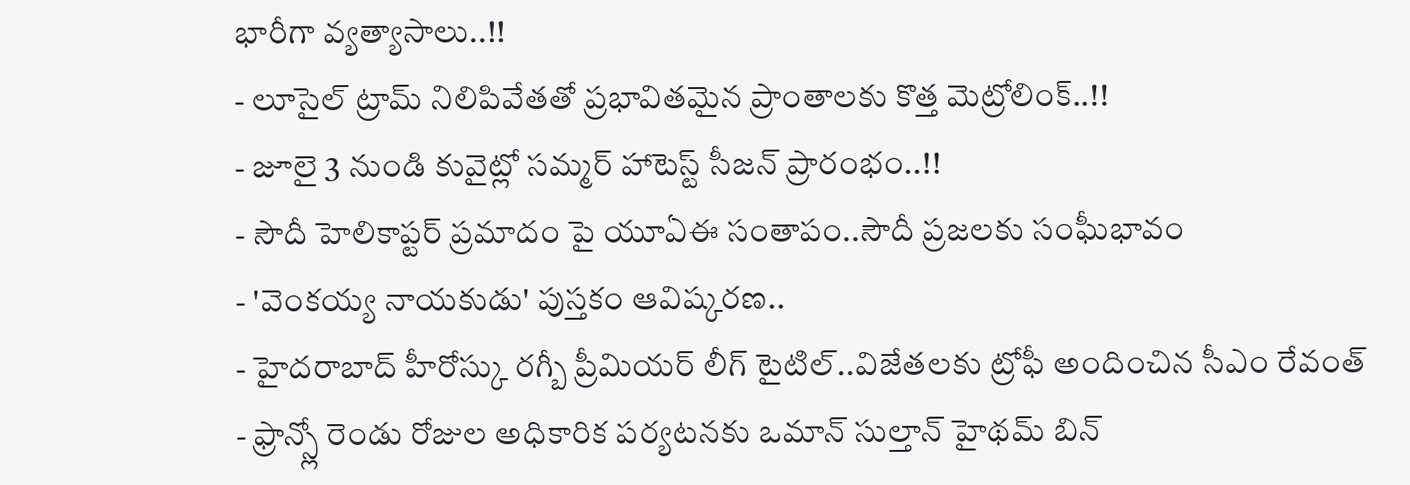భారీగా వ్యత్యాసాలు..!!
- లూసైల్ ట్రామ్ నిలిపివేతతో ప్రభావితమైన ప్రాంతాలకు కొత్త మెట్రోలింక్..!!
- జూలై 3 నుండి కువైట్లో సమ్మర్ హాటెస్ట్ సీజన్ ప్రారంభం..!!
- సౌదీ హెలికాప్టర్ ప్రమాదం పై యూఏఈ సంతాపం..సౌదీ ప్రజలకు సంఘీభావం
- 'వెంకయ్య నాయకుడు' పుస్తకం ఆవిష్కరణ..
- హైదరాబాద్ హీరోస్కు రగ్బీ ప్రీమియర్ లీగ్ టైటిల్..విజేతలకు ట్రోఫీ అందించిన సీఎం రేవంత్
- ఫ్రాన్స్లో రెండు రోజుల అధికారిక పర్యటనకు ఒమాన్ సుల్తాన్ హైథమ్ బిన్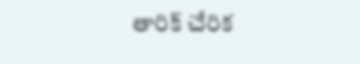తారిక్ చేరిక